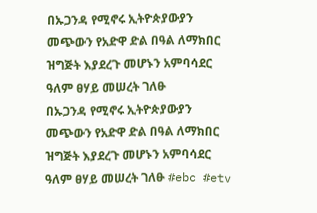በኡጋንዳ የሚኖሩ ኢትዮጵያውያን መጭውን የአድዋ ድል በዓል ለማክበር ዝግጅት እያደረጉ መሆኑን አምባሳደር ዓለም ፀሃይ መሠረት ገለፁ
በኡጋንዳ የሚኖሩ ኢትዮጵያውያን መጭውን የአድዋ ድል በዓል ለማክበር ዝግጅት እያደረጉ መሆኑን አምባሳደር ዓለም ፀሃይ መሠረት ገለፁ #ebc #etv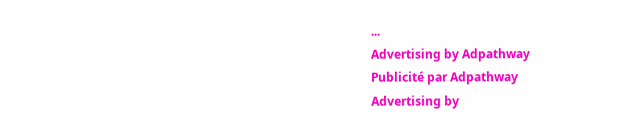...
Advertising by Adpathway
Publicité par Adpathway
Advertising by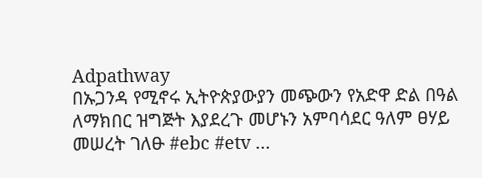Adpathway
በኡጋንዳ የሚኖሩ ኢትዮጵያውያን መጭውን የአድዋ ድል በዓል ለማክበር ዝግጅት እያደረጉ መሆኑን አምባሳደር ዓለም ፀሃይ መሠረት ገለፁ #ebc #etv ...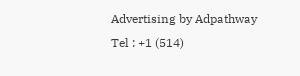Advertising by Adpathway
Tel : +1 (514)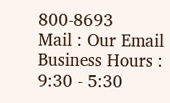800-8693
Mail : Our Email
Business Hours : 9:30 - 5:30